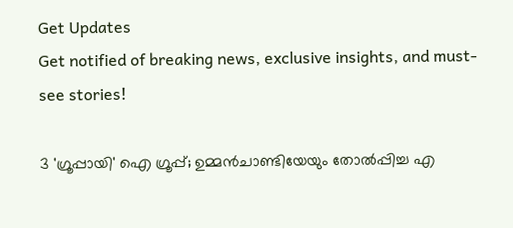Get Updates
Get notified of breaking news, exclusive insights, and must-see stories!

3 'ഗ്രൂപ്പായി' ഐ ഗ്രൂപ്പ്; ഉമ്മന്‍ചാണ്ടിയേയും തോല്‍പ്പിച്ച എ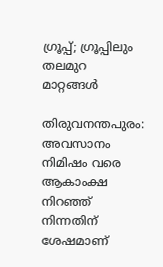ഗ്രൂപ്പ്; ഗ്രൂപ്പിലും തലമുറ മാറ്റങ്ങള്‍

തിരുവനന്തപുരം: അവസാനം നിമിഷം വരെ ആകാംക്ഷ നിറഞ്ഞ് നിന്നതിന് ശേഷമാണ്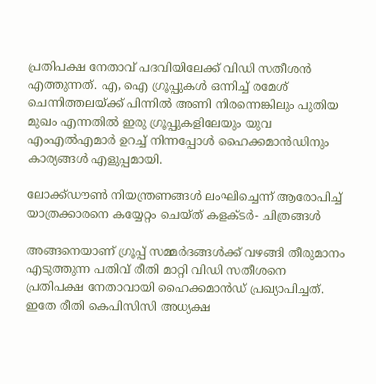പ്രതിപക്ഷ നേതാവ് പദവിയിലേക്ക് വിഡി സതീശന്‍ എത്തുന്നത്. എ, ഐ ഗ്രൂപ്പുകള്‍ ഒന്നിച്ച് രമേശ് ചെന്നിത്തലയ്ക്ക് പിന്നില്‍ അണി നിരന്നെങ്കിലും പുതിയ മുഖം എന്നതില്‍ ഇരു ഗ്രൂപ്പുകളിലേയും യുവ എംഎല്‍എമാര്‍ ഉറച്ച് നിന്നപ്പോള്‍ ഹൈക്കമാന്‍ഡിനും കാര്യങ്ങള്‍ എളുപ്പമായി.

ലോക്ക്ഡൗണ്‍ നിയന്ത്രണങ്ങള്‍ ലംഘിച്ചെന്ന് ആരോപിച്ച് യാത്രക്കാരനെ കയ്യേറ്റം ചെയ്ത് കളക്ടര്‍- ചിത്രങ്ങള്‍

അങ്ങനെയാണ് ഗ്രൂപ്പ് സമ്മര്‍ദങ്ങള്‍ക്ക് വഴങ്ങി തീരുമാനം എടുത്തുന്ന പതിവ് രീതി മാറ്റി വിഡി സതീശനെ പ്രതിപക്ഷ നേതാവായി ഹൈക്കമാന്‍ഡ് പ്രഖ്യാപിച്ചത്. ഇതേ രീതി കെപിസിസി അധ്യക്ഷ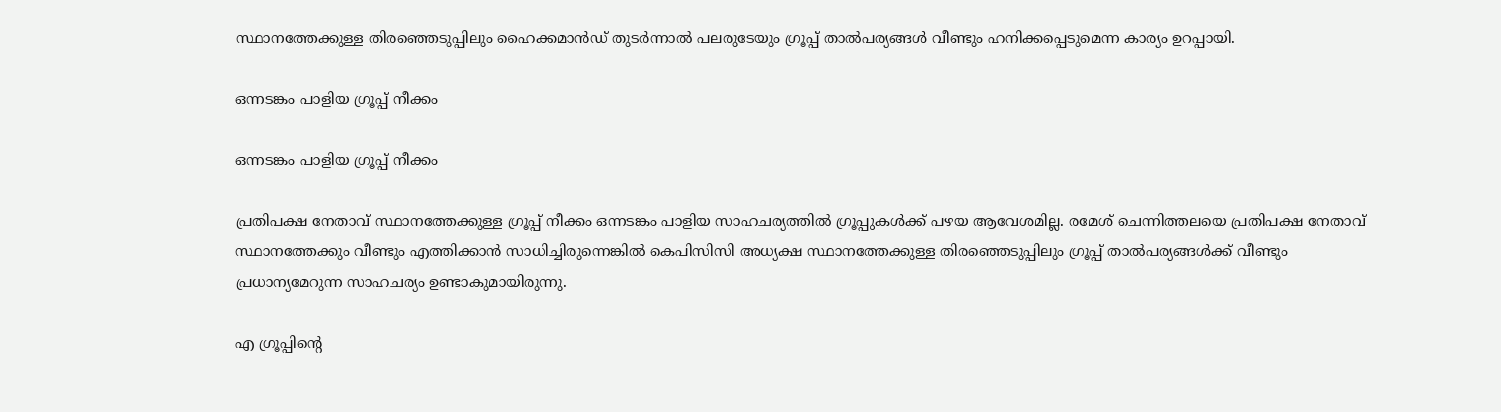സ്ഥാനത്തേക്കുള്ള തിരഞ്ഞെടുപ്പിലും ഹൈക്കമാന്‍ഡ് തുടര്‍ന്നാല്‍ പലരുടേയും ഗ്രൂപ്പ് താല്‍പര്യങ്ങള്‍ വീണ്ടും ഹനിക്കപ്പെടുമെന്ന കാര്യം ഉറപ്പായി.

ഒന്നടങ്കം പാളിയ ഗ്രൂപ്പ് നീക്കം

ഒന്നടങ്കം പാളിയ ഗ്രൂപ്പ് നീക്കം

പ്രതിപക്ഷ നേതാവ് സ്ഥാനത്തേക്കുള്ള ഗ്രൂപ്പ് നീക്കം ഒന്നടങ്കം പാളിയ സാഹചര്യത്തില്‍ ഗ്രൂപ്പുകള്‍ക്ക് പഴയ ആവേശമില്ല. രമേശ് ചെന്നിത്തലയെ പ്രതിപക്ഷ നേതാവ് സ്ഥാനത്തേക്കും വീണ്ടും എത്തിക്കാന്‍ സാധിച്ചിരുന്നെങ്കില്‍ കെപിസിസി അധ്യക്ഷ സ്ഥാനത്തേക്കുള്ള തിരഞ്ഞെടുപ്പിലും ഗ്രൂപ്പ് താല്‍പര്യങ്ങള്‍ക്ക് വീണ്ടും പ്രധാന്യമേറുന്ന സാഹചര്യം ഉണ്ടാകുമായിരുന്നു.

എ ഗ്രൂപ്പിന്‍റെ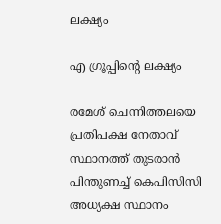ലക്ഷ്യം

എ ഗ്രൂപ്പിന്‍റെ ലക്ഷ്യം

രമേശ് ചെന്നിത്തലയെ പ്രതിപക്ഷ നേതാവ് സ്ഥാനത്ത് തുടരാന്‍ പിന്തുണച്ച് കെപിസിസി അധ്യക്ഷ സ്ഥാനം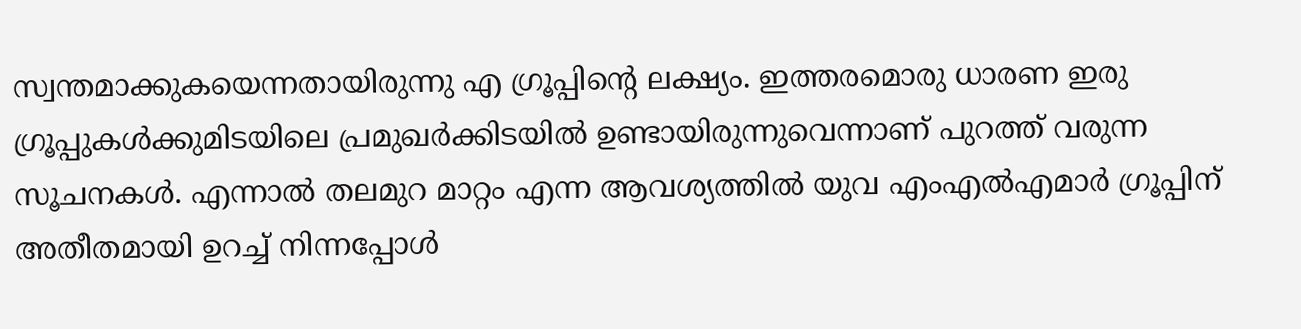സ്വന്തമാക്കുകയെന്നതായിരുന്നു എ ഗ്രൂപ്പിന്‍റെ ലക്ഷ്യം. ഇത്തരമൊരു ധാരണ ഇരു ഗ്രൂപ്പുകള്‍ക്കുമിടയിലെ പ്രമുഖര്‍ക്കിടയില്‍ ഉണ്ടായിരുന്നുവെന്നാണ് പുറത്ത് വരുന്ന സൂചനകള്‍. എന്നാല്‍ തലമുറ മാറ്റം എന്ന ആവശ്യത്തില്‍ യുവ എംഎല്‍എമാര്‍ ഗ്രൂപ്പിന് അതീതമായി ഉറച്ച് നിന്നപ്പോള്‍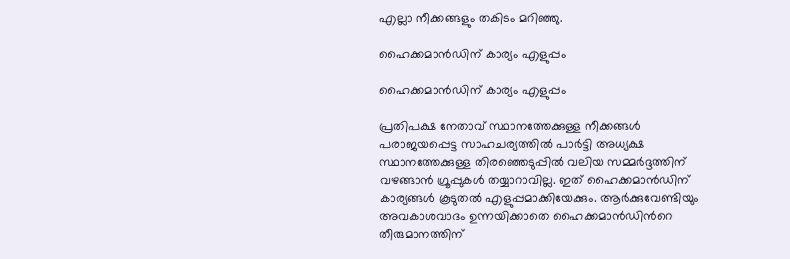എല്ലാ നീക്കങ്ങളും തകിടം മറിഞ്ഞു.

ഹൈക്കമാന്‍ഡിന് കാര്യം എളുപ്പം

ഹൈക്കമാന്‍ഡിന് കാര്യം എളുപ്പം

പ്രതിപക്ഷ നേതാവ് സ്ഥാനത്തേക്കുള്ള നീക്കങ്ങള്‍ പരാജയപ്പെട്ട സാഹചര്യത്തില്‍ പാര്‍ട്ടി അധ്യക്ഷ സ്ഥാനത്തേക്കുള്ള തിരഞ്ഞെടുപ്പില്‍ വലിയ സമ്മര്‍ദ്ദത്തിന് വഴങ്ങാന്‍ ഗ്രൂപ്പുകള്‍ തയ്യാറാവില്ല. ഇത് ഹൈക്കമാന്‍ഡിന് കാര്യങ്ങള്‍ കൂടുതല്‍ എളുപ്പമാക്കിയേക്കും. ആര്‍ക്കുവേണ്ടിയും അവകാശവാദം ഉന്നയിക്കാതെ ഹൈക്കമാന്‍ഡിന്‍റെ തീരുമാനത്തിന്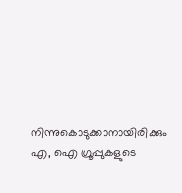നിന്നുകൊടുക്കാനായിരിക്കും എ, ഐ ഗ്രൂപ്പുകളുടെ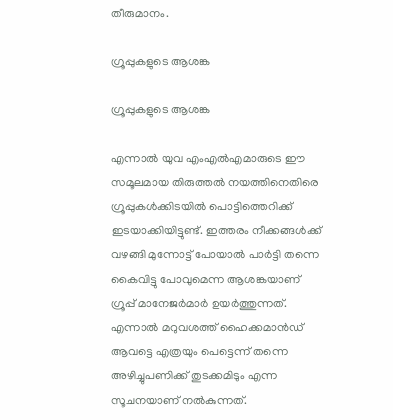തീരുമാനം.

ഗ്രൂപ്പുകളുടെ ആശങ്ക

ഗ്രൂപ്പുകളുടെ ആശങ്ക

എന്നാല്‍ യുവ എംഎല്‍എമാരുടെ ഈ സമൂലമായ തിരുത്തല്‍ നയത്തിനെതിരെ ഗ്രൂപ്പുകള്‍ക്കിടയില്‍ പൊട്ടിത്തെറിക്ക് ഇടയാക്കിയിട്ടുണ്ട്. ഇത്തരം നീക്കങ്ങള്‍ക്ക് വഴങ്ങി മുന്നോട്ട് പോയാല്‍ പാര്‍ട്ടി തന്നെ കൈവിട്ടു പോവുമെന്ന ആശങ്കയാണ് ഗ്രൂപ്പ് മാനേജര്‍മാര്‍ ഉയര്‍ത്തുന്നത്. എന്നാല്‍ മറുവശത്ത് ഹൈക്കമാന്‍ഡ് ആവട്ടെ എത്രയും പെട്ടെന്ന് തന്നെ അഴിച്ചുപണിക്ക് തുടക്കമിടും എന്ന സൂചനയാണ് നല്‍കുന്നത്.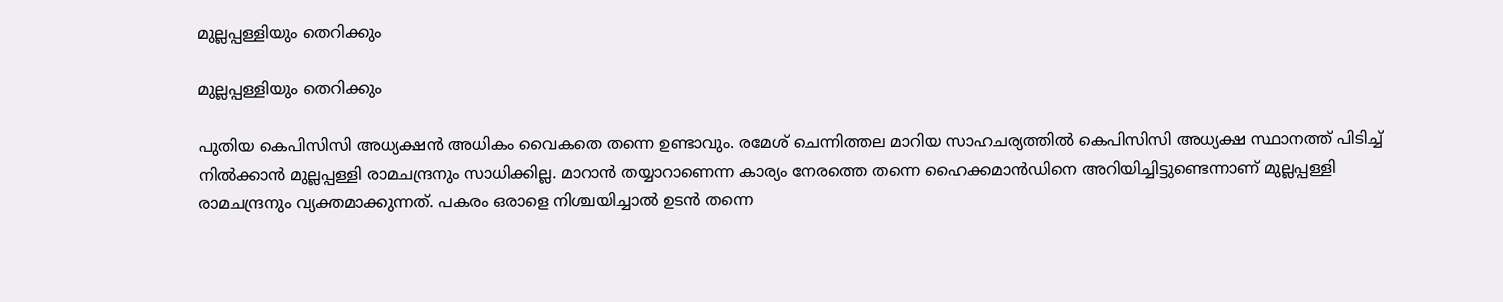മുല്ലപ്പള്ളിയും തെറിക്കും

മുല്ലപ്പള്ളിയും തെറിക്കും

പുതിയ കെപിസിസി അധ്യക്ഷന്‍ അധികം വൈകതെ തന്നെ ഉണ്ടാവും. രമേശ് ചെന്നിത്തല മാറിയ സാഹചര്യത്തില്‍ കെപിസിസി അധ്യക്ഷ സ്ഥാനത്ത് പിടിച്ച് നില്‍ക്കാന്‍ മുല്ലപ്പള്ളി രാമചന്ദ്രനും സാധിക്കില്ല. മാറാന്‍ തയ്യാറാണെന്ന കാര്യം നേരത്തെ തന്നെ ഹൈക്കമാന്‍ഡിനെ അറിയിച്ചിട്ടുണ്ടെന്നാണ് മുല്ലപ്പള്ളി രാമചന്ദ്രനും വ്യക്തമാക്കുന്നത്. പകരം ഒരാളെ നിശ്ചയിച്ചാല്‍ ഉടന്‍ തന്നെ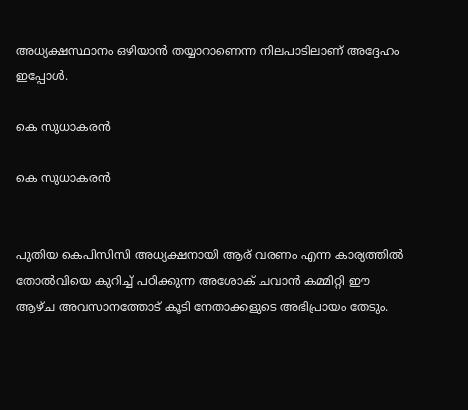അധ്യക്ഷസ്ഥാനം ഒഴിയാന്‍ തയ്യാറാണെന്ന നിലപാടിലാണ് അദ്ദേഹം ഇപ്പോള്‍.

കെ സുധാകരന്‍

കെ സുധാകരന്‍


പുതിയ കെപിസിസി അധ്യക്ഷനായി ആര് വരണം എന്ന കാര്യത്തില്‍ തോല്‍വിയെ കുറിച്ച് പഠിക്കുന്ന അശോക് ചവാന്‍ കമ്മിറ്റി ഈ ആഴ്ച അവസാനത്തോട് കൂടി നേതാക്കളുടെ അഭിപ്രായം തേടും.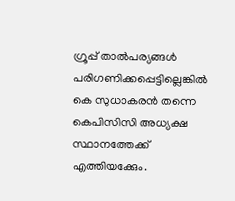ഗ്രൂപ്പ് താല്‍പര്യങ്ങള്‍ പരിഗണിക്കപ്പെട്ടില്ലെങ്കില്‍ കെ സുധാകരന്‍ തന്നെ കെപിസിസി അധ്യക്ഷ സ്ഥാനത്തേക്ക് എത്തിയക്കേും.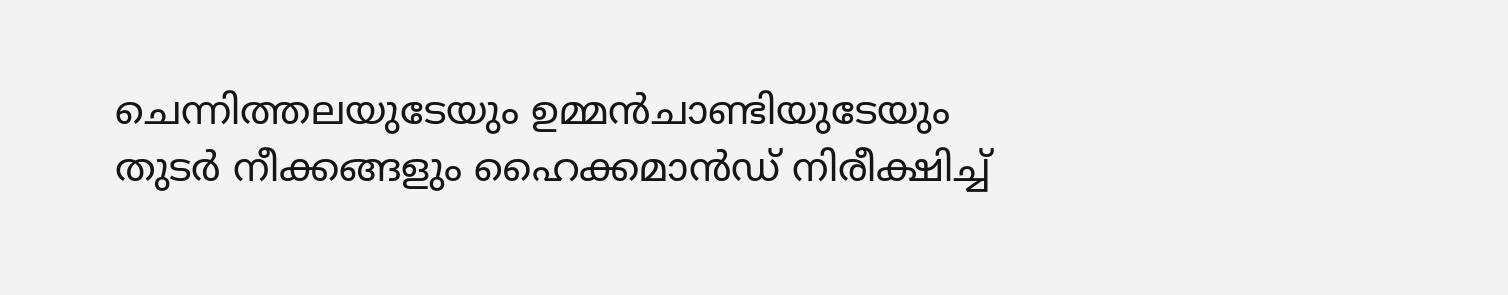ചെന്നിത്തലയുടേയും ഉമ്മന്‍ചാണ്ടിയുടേയും തുടര്‍ നീക്കങ്ങളും ഹൈക്കമാന്‍ഡ് നിരീക്ഷിച്ച്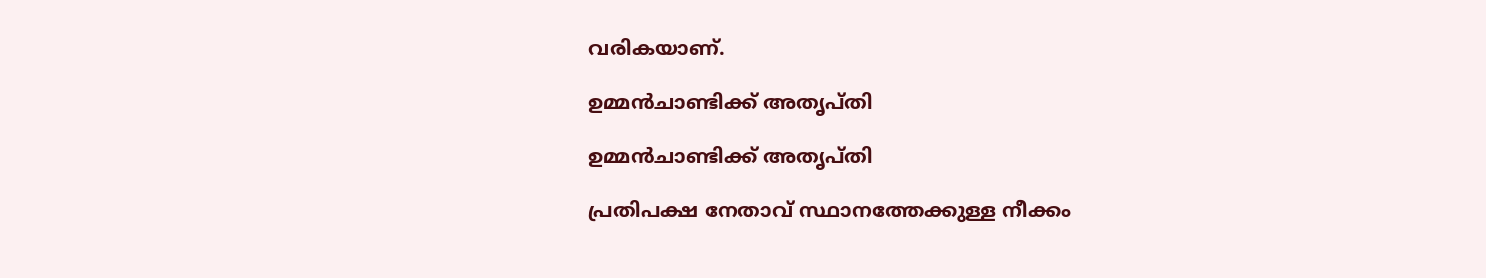വരികയാണ്.

ഉമ്മന്‍ചാണ്ടിക്ക് അതൃപ്തി

ഉമ്മന്‍ചാണ്ടിക്ക് അതൃപ്തി

പ്രതിപക്ഷ നേതാവ് സ്ഥാനത്തേക്കുള്ള നീക്കം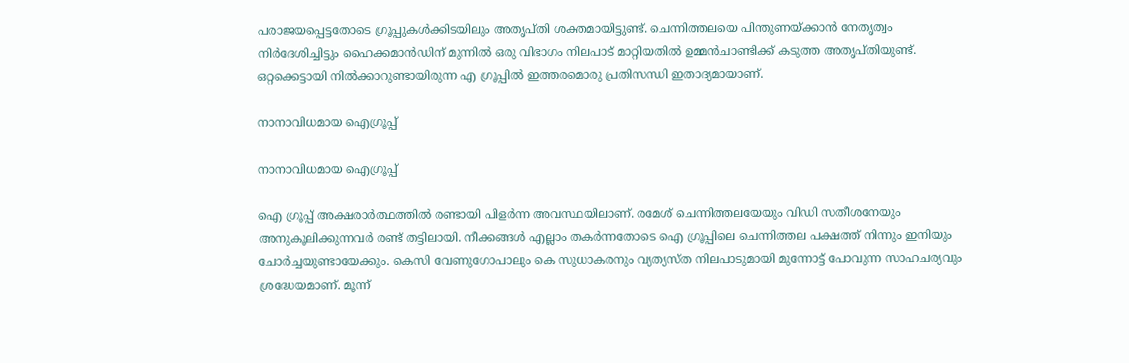പരാജയപ്പെട്ടതോടെ ഗ്രൂപ്പുകള്‍ക്കിടയിലും അതൃപ്തി ശക്തമായിട്ടുണ്ട്. ചെന്നിത്തലയെ പിന്തുണയ്ക്കാന്‍ നേതൃത്വം നിര്‍ദേശിച്ചിട്ടും ഹൈക്കമാന്‍ഡിന് മുന്നില്‍ ഒരു വിഭാഗം നിലപാട് മാറ്റിയതില്‍ ഉമ്മന്‍ചാണ്ടിക്ക് കടുത്ത അതൃപ്തിയുണ്ട്. ഒറ്റക്കെട്ടായി നില്‍ക്കാറുണ്ടായിരുന്ന എ ഗ്രൂപ്പില്‍ ഇത്തരമൊരു പ്രതിസന്ധി ഇതാദ്യമായാണ്.

നാനാവിധമായ ഐഗ്രൂപ്പ്

നാനാവിധമായ ഐഗ്രൂപ്പ്

ഐ ഗ്രൂപ്പ് അക്ഷരാര്‍ത്ഥത്തില്‍ രണ്ടായി പിളര്‍ന്ന അവസ്ഥയിലാണ്. രമേശ് ചെന്നിത്തലയേയും വിഡി സതീശനേയും അനുകൂലിക്കുന്നവര്‍ രണ്ട് തട്ടിലായി. നീക്കങ്ങള്‍ എല്ലാം തകര്‍ന്നതോടെ ഐ ഗ്രൂപ്പിലെ ചെന്നിത്തല പക്ഷത്ത് നിന്നും ഇനിയും ചോര്‍ച്ചയുണ്ടായേക്കും. കെസി വേണുഗോപാലും കെ സുധാകരനും വ്യത്യസ്ത നിലപാടുമായി മുന്നോട്ട് പോവുന്ന സാഹചര്യവും ശ്രദ്ധേയമാണ്. മൂന്ന്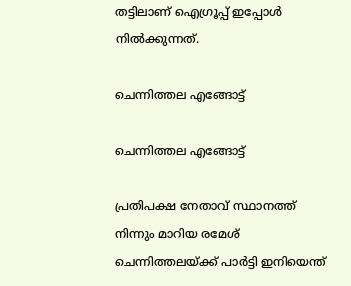തട്ടിലാണ് ഐഗ്രൂപ്പ് ഇപ്പോള്‍ നില്‍ക്കുന്നത്.

ചെന്നിത്തല എങ്ങോട്ട്

ചെന്നിത്തല എങ്ങോട്ട്

പ്രതിപക്ഷ നേതാവ് സ്ഥാനത്ത് നിന്നും മാറിയ രമേശ് ചെന്നിത്തലയ്ക്ക് പാര്‍ട്ടി ഇനിയെന്ത്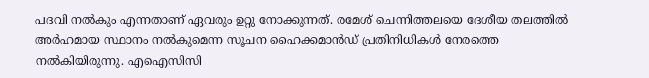പദവി നല്‍കും എന്നതാണ് ഏവരും ഉറ്റു നോക്കുന്നത്. രമേശ് ചെന്നിത്തലയെ ദേശീയ തലത്തില്‍ അര്‍ഹമായ സ്ഥാനം നല്‍കുമെന്ന സൂചന ഹൈക്കമാന്‍ഡ് പ്രതിനിധികള്‍ നേരത്തെ നല്‍കിയിരുന്നു. എഐസിസി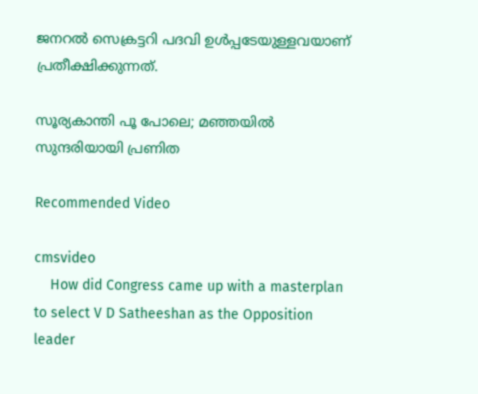ജനറല്‍ സെക്രട്ടറി പദവി ഉള്‍പ്പടേയുള്ളവയാണ് പ്രതീക്ഷിക്കുന്നത്.

സൂര്യകാന്തി പൂ പോലെ; മഞ്ഞയിൽ സുന്ദരിയായി പ്രണിത

Recommended Video

cmsvideo
    How did Congress came up with a masterplan to select V D Satheeshan as the Opposition leader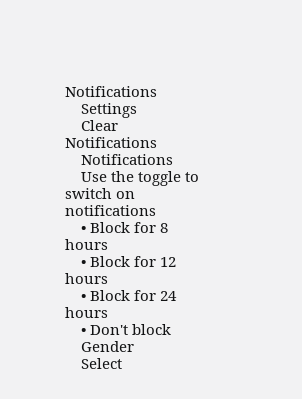Notifications
    Settings
    Clear Notifications
    Notifications
    Use the toggle to switch on notifications
    • Block for 8 hours
    • Block for 12 hours
    • Block for 24 hours
    • Don't block
    Gender
    Select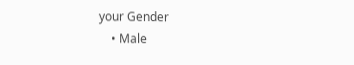your Gender
    • Male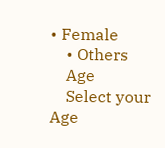• Female
    • Others
    Age
    Select your Age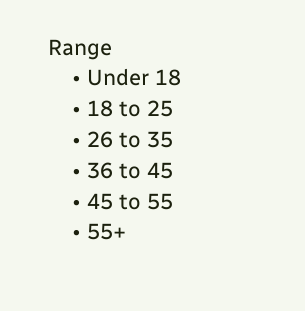Range
    • Under 18
    • 18 to 25
    • 26 to 35
    • 36 to 45
    • 45 to 55
    • 55+